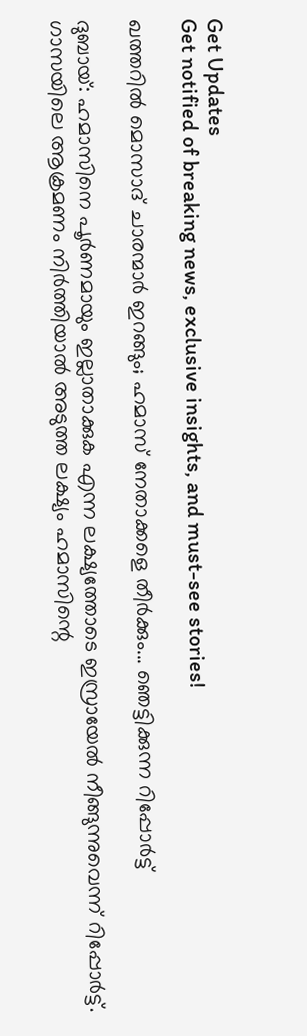Get Updates
Get notified of breaking news, exclusive insights, and must-see stories!

ഖത്തറില്‍ മൊസാദ് ചാരന്മാര്‍ ഇറങ്ങും; ഹമാസ് നേതാക്കളെ തീര്‍ക്കും... ഞെട്ടിക്കുന്ന റിപ്പോര്‍ട്ട്

ദുബായ്: ഹമാസിനെ പൂര്‍ണമായും ഇല്ലാതാക്കുക എന്ന ലക്ഷ്യത്തോടെ ഇസ്രായേല്‍ നീങ്ങുന്നുവെന്ന് റിപ്പോര്‍ട്ട്. ഗാസയിലെ ആക്രമണം നിര്‍ത്തിയാല്‍ അടുത്ത ലക്ഷ്യം ഹമാസിന്റെ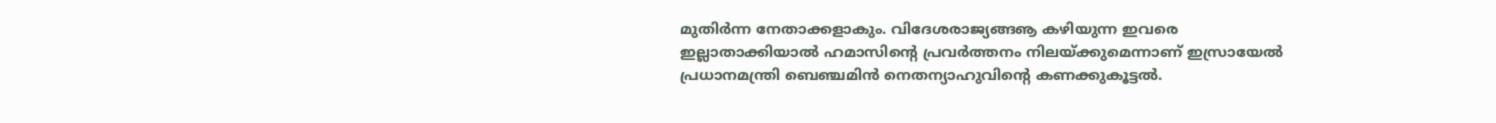മുതിര്‍ന്ന നേതാക്കളാകും. വിദേശരാജ്യങ്ങൡ കഴിയുന്ന ഇവരെ ഇല്ലാതാക്കിയാല്‍ ഹമാസിന്റെ പ്രവര്‍ത്തനം നിലയ്ക്കുമെന്നാണ് ഇസ്രായേല്‍ പ്രധാനമന്ത്രി ബെഞ്ചമിന്‍ നെതന്യാഹുവിന്റെ കണക്കുകൂട്ടല്‍.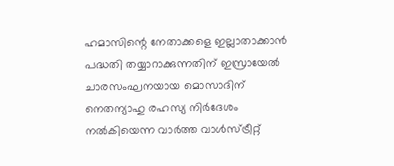ഹമാസിന്റെ നേതാക്കളെ ഇല്ലാതാക്കാന്‍ പദ്ധതി തയ്യാറാക്കുന്നതിന് ഇസ്രായേല്‍ ചാരസംഘനയായ മൊസാദിന് നെതന്യാഹു രഹസ്യ നിര്‍ദേശം നല്‍കിയെന്ന വാര്‍ത്ത വാള്‍സ്ട്രീറ്റ്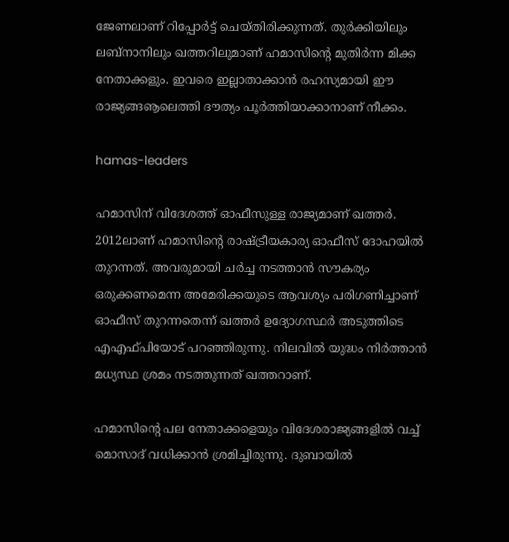ജേണലാണ് റിപ്പോര്‍ട്ട് ചെയ്തിരിക്കുന്നത്. തുര്‍ക്കിയിലും ലബ്‌നാനിലും ഖത്തറിലുമാണ് ഹമാസിന്റെ മുതിര്‍ന്ന മിക്ക നേതാക്കളും. ഇവരെ ഇല്ലാതാക്കാന്‍ രഹസ്യമായി ഈ രാജ്യങ്ങൡലെത്തി ദൗത്യം പൂര്‍ത്തിയാക്കാനാണ് നീക്കം.

hamas-leaders

ഹമാസിന് വിദേശത്ത് ഓഫീസുള്ള രാജ്യമാണ് ഖത്തര്‍. 2012ലാണ് ഹമാസിന്റെ രാഷ്ട്രീയകാര്യ ഓഫീസ് ദോഹയില്‍ തുറന്നത്. അവരുമായി ചര്‍ച്ച നടത്താന്‍ സൗകര്യം ഒരുക്കണമെന്ന അമേരിക്കയുടെ ആവശ്യം പരിഗണിച്ചാണ് ഓഫീസ് തുറന്നതെന്ന് ഖത്തര്‍ ഉദ്യോഗസ്ഥര്‍ അടുത്തിടെ എഎഫ്പിയോട് പറഞ്ഞിരുന്നു. നിലവില്‍ യുദ്ധം നിര്‍ത്താന്‍ മധ്യസ്ഥ ശ്രമം നടത്തുന്നത് ഖത്തറാണ്.

ഹമാസിന്റെ പല നേതാക്കളെയും വിദേശരാജ്യങ്ങളില്‍ വച്ച് മൊസാദ് വധിക്കാന്‍ ശ്രമിച്ചിരുന്നു. ദുബായില്‍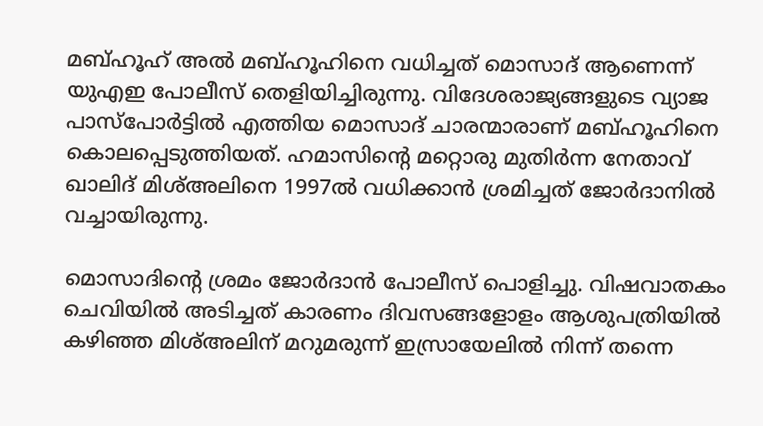മബ്ഹൂഹ് അല്‍ മബ്ഹൂഹിനെ വധിച്ചത് മൊസാദ് ആണെന്ന് യുഎഇ പോലീസ് തെളിയിച്ചിരുന്നു. വിദേശരാജ്യങ്ങളുടെ വ്യാജ പാസ്‌പോര്‍ട്ടില്‍ എത്തിയ മൊസാദ് ചാരന്മാരാണ് മബ്ഹൂഹിനെ കൊലപ്പെടുത്തിയത്. ഹമാസിന്റെ മറ്റൊരു മുതിര്‍ന്ന നേതാവ് ഖാലിദ് മിശ്അലിനെ 1997ല്‍ വധിക്കാന്‍ ശ്രമിച്ചത് ജോര്‍ദാനില്‍ വച്ചായിരുന്നു.

മൊസാദിന്റെ ശ്രമം ജോര്‍ദാന്‍ പോലീസ് പൊളിച്ചു. വിഷവാതകം ചെവിയില്‍ അടിച്ചത് കാരണം ദിവസങ്ങളോളം ആശുപത്രിയില്‍ കഴിഞ്ഞ മിശ്അലിന് മറുമരുന്ന് ഇസ്രായേലില്‍ നിന്ന് തന്നെ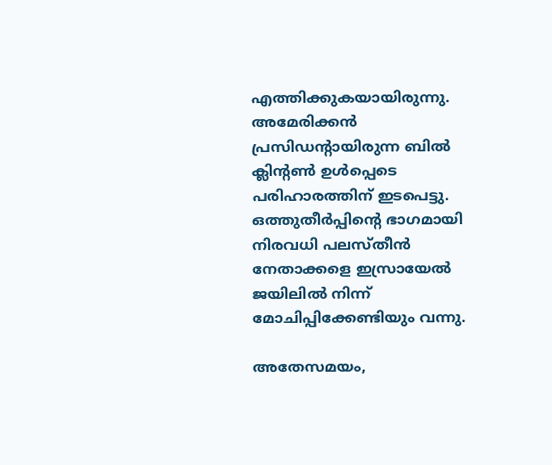എത്തിക്കുകയായിരുന്നു. അമേരിക്കന്‍ പ്രസിഡന്റായിരുന്ന ബില്‍ ക്ലിന്റണ്‍ ഉള്‍പ്പെടെ പരിഹാരത്തിന് ഇടപെട്ടു. ഒത്തുതീര്‍പ്പിന്റെ ഭാഗമായി നിരവധി പലസ്തീന്‍ നേതാക്കളെ ഇസ്രായേല്‍ ജയിലില്‍ നിന്ന് മോചിപ്പിക്കേണ്ടിയും വന്നു.

അതേസമയം,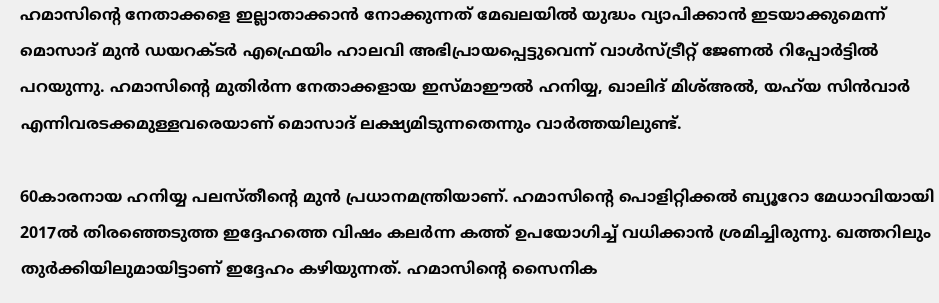ഹമാസിന്റെ നേതാക്കളെ ഇല്ലാതാക്കാന്‍ നോക്കുന്നത് മേഖലയില്‍ യുദ്ധം വ്യാപിക്കാന്‍ ഇടയാക്കുമെന്ന് മൊസാദ് മുന്‍ ഡയറക്ടര്‍ എഫ്രെയിം ഹാലവി അഭിപ്രായപ്പെട്ടുവെന്ന് വാള്‍സ്ട്രീറ്റ് ജേണല്‍ റിപ്പോര്‍ട്ടില്‍ പറയുന്നു. ഹമാസിന്റെ മുതിര്‍ന്ന നേതാക്കളായ ഇസ്മാഈല്‍ ഹനിയ്യ, ഖാലിദ് മിശ്അല്‍, യഹ്‌യ സിന്‍വാര്‍ എന്നിവരടക്കമുള്ളവരെയാണ് മൊസാദ് ലക്ഷ്യമിടുന്നതെന്നും വാര്‍ത്തയിലുണ്ട്.

60കാരനായ ഹനിയ്യ പലസ്തീന്റെ മുന്‍ പ്രധാനമന്ത്രിയാണ്. ഹമാസിന്റെ പൊളിറ്റിക്കല്‍ ബ്യൂറോ മേധാവിയായി 2017ല്‍ തിരഞ്ഞെടുത്ത ഇദ്ദേഹത്തെ വിഷം കലര്‍ന്ന കത്ത് ഉപയോഗിച്ച് വധിക്കാന്‍ ശ്രമിച്ചിരുന്നു. ഖത്തറിലും തുര്‍ക്കിയിലുമായിട്ടാണ് ഇദ്ദേഹം കഴിയുന്നത്. ഹമാസിന്റെ സൈനിക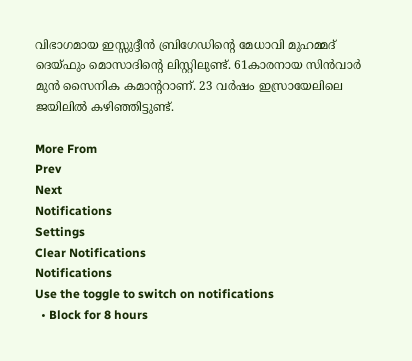വിഭാഗമായ ഇസ്സുദ്ദീന്‍ ബ്രിഗേഡിന്റെ മേധാവി മുഹമ്മദ് ദെയ്ഫും മൊസാദിന്റെ ലിസ്റ്റിലുണ്ട്. 61കാരനായ സിന്‍വാര്‍ മുന്‍ സൈനിക കമാന്ററാണ്. 23 വര്‍ഷം ഇസ്രായേലിലെ ജയിലില്‍ കഴിഞ്ഞിട്ടുണ്ട്.

More From
Prev
Next
Notifications
Settings
Clear Notifications
Notifications
Use the toggle to switch on notifications
  • Block for 8 hours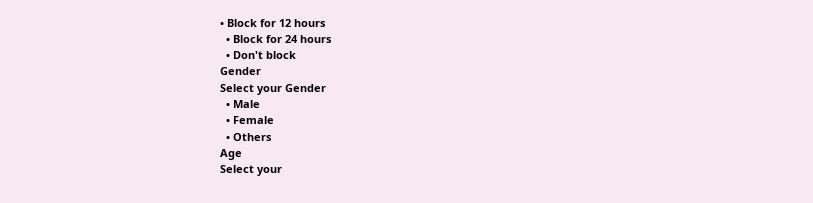• Block for 12 hours
  • Block for 24 hours
  • Don't block
Gender
Select your Gender
  • Male
  • Female
  • Others
Age
Select your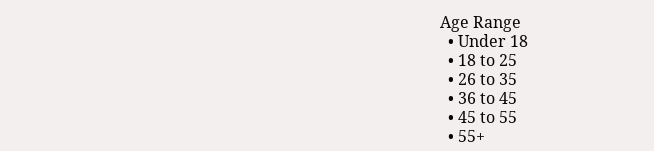Age Range
  • Under 18
  • 18 to 25
  • 26 to 35
  • 36 to 45
  • 45 to 55
  • 55+